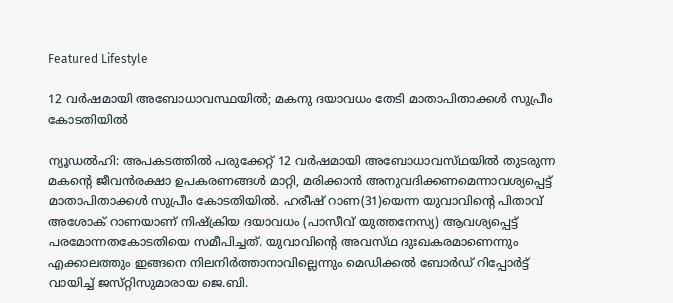Featured Lifestyle

12 വര്‍ഷമായി അബോധാവസ്ഥയില്‍; മകനു ദയാവധം തേടി മാതാപിതാക്കള്‍ സുപ്രീം കോടതിയില്‍

ന്യൂഡല്‍ഹി: അപകടത്തില്‍ പരുക്കേറ്റ്‌ 12 വര്‍ഷമായി അബോധാവസ്‌ഥയില്‍ തുടരുന്ന മകന്റെ ജീവന്‍രക്ഷാ ഉപകരണങ്ങള്‍ മാറ്റി, മരിക്കാന്‍ അനുവദിക്കണമെന്നാവശ്യപ്പെട്ട്‌ മാതാപിതാക്കള്‍ സുപ്രീം കോടതിയില്‍. ഹരീഷ്‌ റാണ(31)യെന്ന യുവാവിന്റെ പിതാവ്‌ അശോക്‌ റാണയാണ്‌ നിഷ്‌ക്രിയ ദയാവധം (പാസീവ്‌ യുത്തനേസ്യ) ആവശ്യപ്പെട്ട്‌ പരമോന്നതകോടതിയെ സമീപിച്ചത്‌. യുവാവിന്റെ അവസ്‌ഥ ദുഃഖകരമാണെന്നും എക്കാലത്തും ഇങ്ങനെ നിലനിര്‍ത്താനാവില്ലെന്നും മെഡിക്കല്‍ ബോര്‍ഡ്‌ റിപ്പോര്‍ട്ട്‌ വായിച്ച്‌ ജസ്‌റ്റിസുമാരായ ജെ.ബി.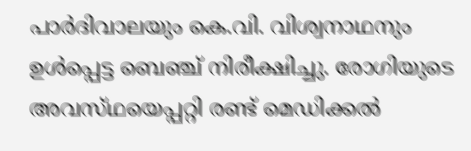പാര്‍ദിവാലയും കെ.വി. വിശ്വനാഥനും ഉള്‍പ്പെട്ട ബെഞ്ച്‌ നിരീക്ഷിച്ചു. രോഗിയുടെ അവസ്‌ഥയെപ്പറ്റി രണ്ട്‌ മെഡിക്കല്‍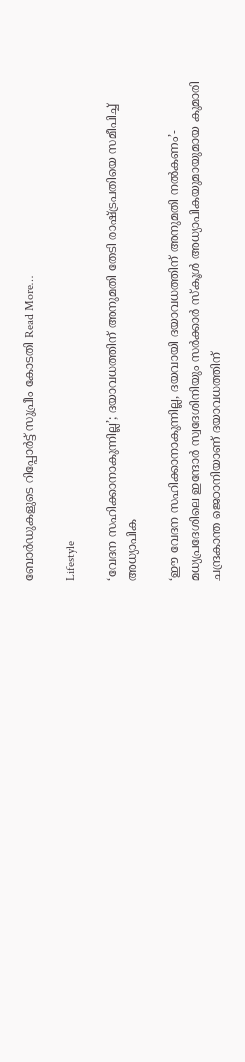ബോര്‍ഡുകളുടെ റിപ്പോര്‍ട്ട്‌ സുപ്രീം കോടതി Read More…

Lifestyle

‘വേദന സഹിക്കാനാകുന്നില്ല’; ദയാവധത്തിന് അനുമതി തേടി രാഷ്ട്രപതിയെ സമീപിച്ച് അധ്യാപിക

‘ഈ വേദന സഹിക്കാനാകുന്നില്ല, ദയവായി ദയാവധത്തിന് അനുമതി നല്‍കണം’- മധ്യപ്രദേശിലെ ഇന്ദോര്‍ സ്വദേശിനിയും സര്‍ക്കാര്‍ സ്‌കൂള്‍ അധ്യാപികയുമായുമായ കുമാരി ചന്ദ്രകാന്ത ജെഠാനിയാണ് ദയാവധത്തിന്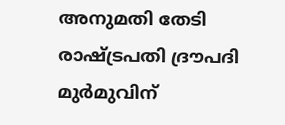അനുമതി തേടി രാഷ്ട്രപതി ദ്രൗപദി മുര്‍മുവിന്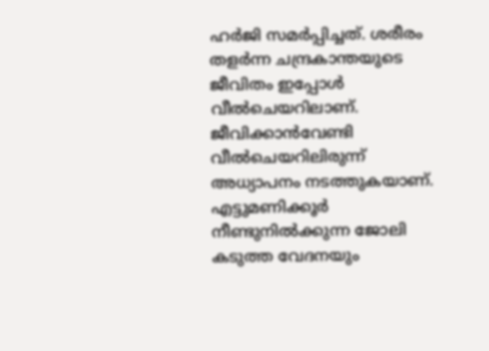ഹര്‍ജി സമര്‍പ്പിച്ചത്. ശരീരം തളര്‍ന്ന ചന്ദ്രകാന്തയുടെ ജീവിതം ഇപ്പോള്‍ വീല്‍ചെയറിലാണ്. ജീവിക്കാന്‍വേണ്ടി വീൽചെയറിലിരുന്ന് അധ്യാപനം നടത്തുകയാണ്. എട്ടുമണിക്കൂര്‍ നീണ്ടുനില്‍ക്കുന്ന ജോലി കടുത്ത വേദനയും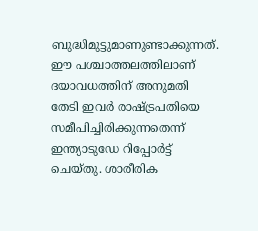ബുദ്ധിമുട്ടുമാണുണ്ടാക്കുന്നത്. ഈ പശ്ചാത്തലത്തിലാണ് ദയാവധത്തിന് അനുമതി തേടി ഇവര്‍ രാഷ്ട്രപതിയെ സമീപിച്ചിരിക്കുന്നതെന്ന് ഇന്ത്യാടുഡേ റിപ്പോര്‍ട്ട് ചെയ്തു. ശാരീരിക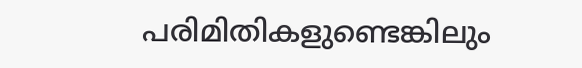പരിമിതികളുണ്ടെങ്കിലും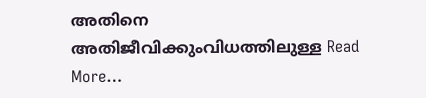അതിനെ അതിജീവിക്കുംവിധത്തിലുള്ള Read More…